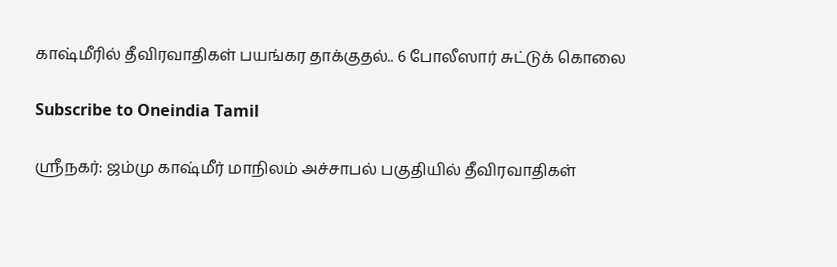காஷ்மீரில் தீவிரவாதிகள் பயங்கர தாக்குதல்.. 6 போலீஸார் சுட்டுக் கொலை

Subscribe to Oneindia Tamil

ஸ்ரீநகர்: ஜம்மு காஷ்மீர் மாநிலம் அச்சாபல் பகுதியில் தீவிரவாதிகள்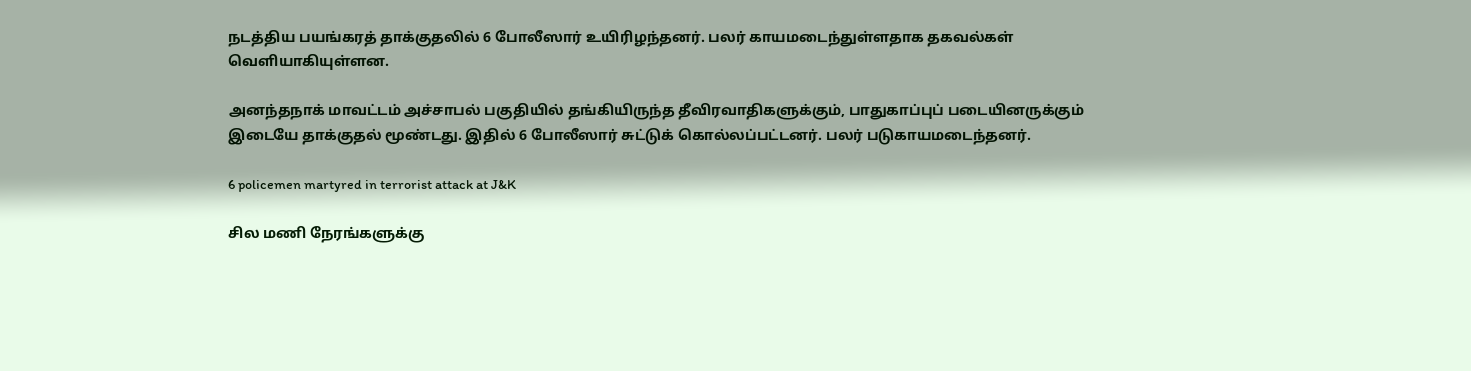நடத்திய பயங்கரத் தாக்குதலில் 6 போலீஸார் உயிரிழந்தனர். பலர் காயமடைந்துள்ளதாக தகவல்கள் வெளியாகியுள்ளன.

அனந்தநாக் மாவட்டம் அச்சாபல் பகுதியில் தங்கியிருந்த தீவிரவாதிகளுக்கும், பாதுகாப்புப் படையினருக்கும் இடையே தாக்குதல் மூண்டது. இதில் 6 போலீஸார் சுட்டுக் கொல்லப்பட்டனர். பலர் படுகாயமடைந்தனர்.

6 policemen martyred in terrorist attack at J&K

சில மணி நேரங்களுக்கு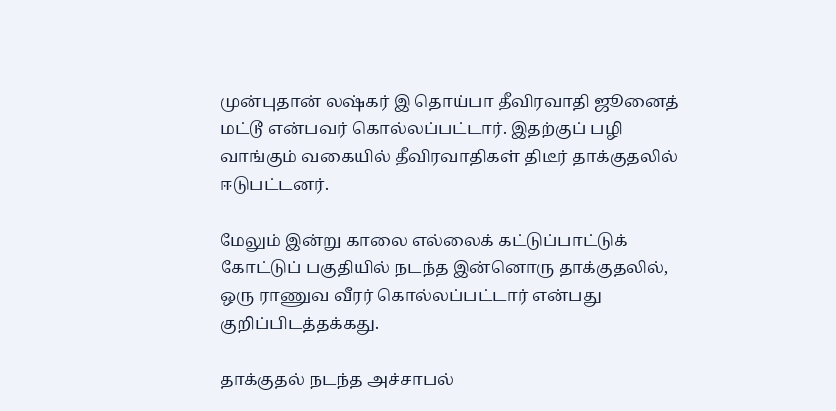முன்புதான் லஷ்கர் இ தொய்பா தீவிரவாதி ஜூனைத் மட்டூ என்பவர் கொல்லப்பட்டார். இதற்குப் பழி வாங்கும் வகையில் தீவிரவாதிகள் திடீர் தாக்குதலில் ஈடுபட்டனர்.

மேலும் இன்று காலை எல்லைக் கட்டுப்பாட்டுக் கோட்டுப் பகுதியில் நடந்த இன்னொரு தாக்குதலில், ஒரு ராணுவ வீரர் கொல்லப்பட்டார் என்பது குறிப்பிடத்தக்கது.

தாக்குதல் நடந்த அச்சாபல்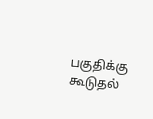பகுதிக்கு கூடுதல்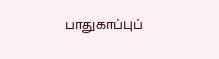பாதுகாப்புப்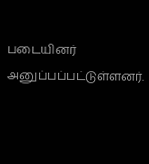படையினர் அனுப்பப்பட்டுள்ளனர்.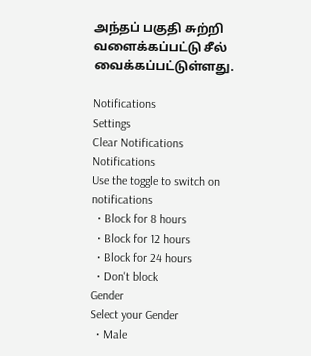அந்தப் பகுதி சுற்றி வளைக்கப்பட்டு சீல் வைக்கப்பட்டுள்ளது.

Notifications
Settings
Clear Notifications
Notifications
Use the toggle to switch on notifications
  • Block for 8 hours
  • Block for 12 hours
  • Block for 24 hours
  • Don't block
Gender
Select your Gender
  • Male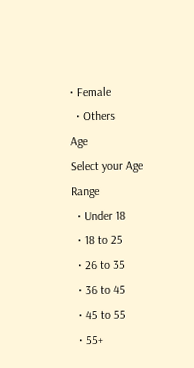• Female
  • Others
Age
Select your Age Range
  • Under 18
  • 18 to 25
  • 26 to 35
  • 36 to 45
  • 45 to 55
  • 55+